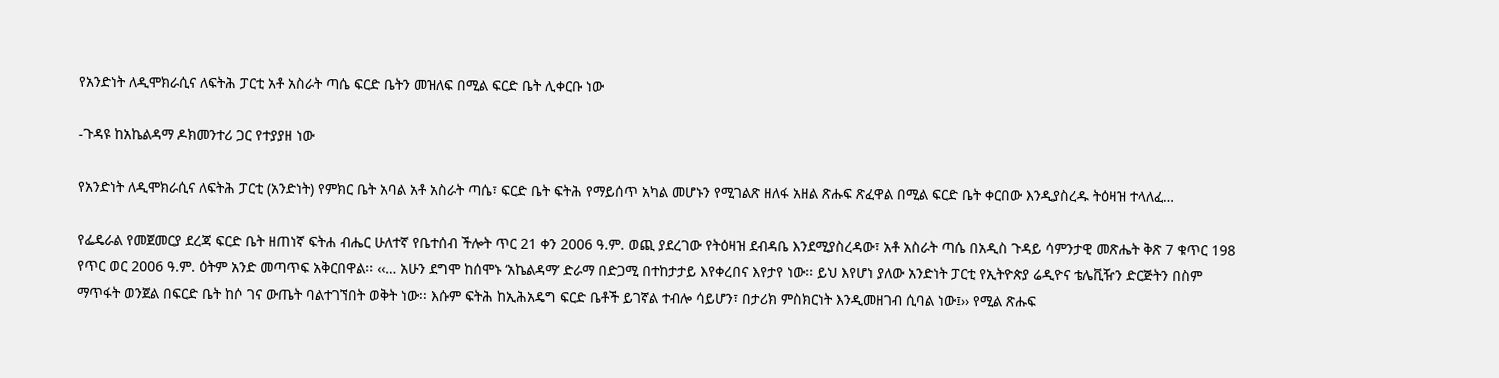የአንድነት ለዲሞክራሲና ለፍትሕ ፓርቲ አቶ አስራት ጣሴ ፍርድ ቤትን መዝለፍ በሚል ፍርድ ቤት ሊቀርቡ ነው

-ጉዳዩ ከአኬልዳማ ዶክመንተሪ ጋር የተያያዘ ነው

የአንድነት ለዲሞክራሲና ለፍትሕ ፓርቲ (አንድነት) የምክር ቤት አባል አቶ አስራት ጣሴ፣ ፍርድ ቤት ፍትሕ የማይሰጥ አካል መሆኑን የሚገልጽ ዘለፋ አዘል ጽሑፍ ጽፈዋል በሚል ፍርድ ቤት ቀርበው እንዲያስረዱ ትዕዛዝ ተላለፈ…

የፌዴራል የመጀመርያ ደረጃ ፍርድ ቤት ዘጠነኛ ፍትሐ ብሔር ሁለተኛ የቤተሰብ ችሎት ጥር 21 ቀን 2006 ዓ.ም. ወጪ ያደረገው የትዕዛዝ ደብዳቤ እንደሚያስረዳው፣ አቶ አስራት ጣሴ በአዲስ ጉዳይ ሳምንታዊ መጽሔት ቅጽ 7 ቁጥር 198 የጥር ወር 2006 ዓ.ም. ዕትም አንድ መጣጥፍ አቅርበዋል፡፡ ‹‹… አሁን ደግሞ ከሰሞኑ ‘አኬልዳማ’ ድራማ በድጋሚ በተከታታይ እየቀረበና እየታየ ነው፡፡ ይህ እየሆነ ያለው አንድነት ፓርቲ የኢትዮጵያ ሬዲዮና ቴሌቪዥን ድርጅትን በስም ማጥፋት ወንጀል በፍርድ ቤት ከሶ ገና ውጤት ባልተገኘበት ወቅት ነው፡፡ እሱም ፍትሕ ከኢሕአዴግ ፍርድ ቤቶች ይገኛል ተብሎ ሳይሆን፣ በታሪክ ምስክርነት እንዲመዘገብ ሲባል ነው፤›› የሚል ጽሑፍ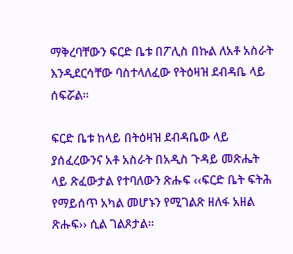ማቅረባቸውን ፍርድ ቤቱ በፖሊስ በኩል ለአቶ አስራት እንዲደርሳቸው ባስተላለፈው የትዕዛዝ ደብዳቤ ላይ ሰፍሯል፡፡

ፍርድ ቤቱ ከላይ በትዕዛዝ ደብዳቤው ላይ ያሰፈረውንና አቶ አስራት በአዲስ ጉዳይ መጽሔት ላይ ጽፈውታል የተባለውን ጽሑፍ ‹‹ፍርድ ቤት ፍትሕ የማይሰጥ አካል መሆኑን የሚገልጽ ዘለፋ አዘል ጽሑፍ›› ሲል ገልጾታል፡፡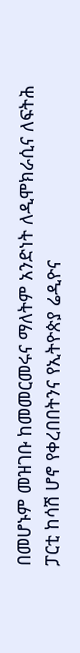በመሆኑም መዝገቡ ከመመርመሩና ማለትም አንድነት ለዲሞክራሲና ለፍትሕ ፓርቲ ከሳሽ ሆኖ የቀረበበትንና የኢትዮጵያ ሬዲዮና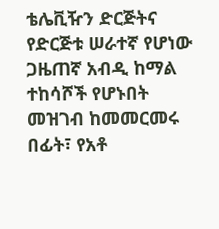ቴሌቪዥን ድርጅትና የድርጅቱ ሠራተኛ የሆነው ጋዜጠኛ አብዲ ከማል ተከሳሾች የሆኑበት መዝገብ ከመመርመሩ በፊት፣ የአቶ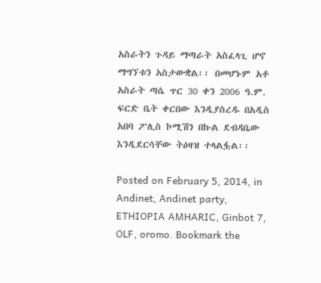አስራትን ጉዳይ ማጣራት አስፈላጊ ሆኖ ማግኘቱን አስታውቋል፡፡ በመሆኑም አቶ አስራት ጣሴ ጥር 30 ቀን 2006 ዓ.ም. ፍርድ ቤት ቀርበው እንዲያስረዱ በአዲስ አበባ ፖሊስ ኮሚሽን በኩል ደብዳቤው እንዲደርሳቸው ትዕዛዝ ተላልፏል፡፡

Posted on February 5, 2014, in Andinet, Andinet party, ETHIOPIA AMHARIC, Ginbot 7, OLF, oromo. Bookmark the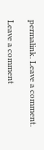permalink. Leave a comment.

Leave a comment